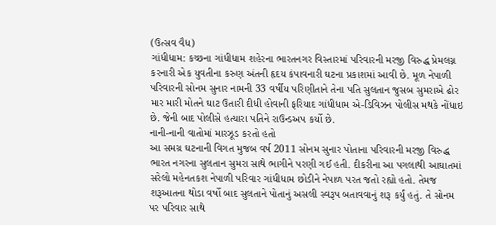(ઉત્સવ વૈધ)
ગાંધીધામ: કચ્છના ગાંધીધામ શહેરના ભારતનગર વિસ્તારમાં પરિવારની મરજી વિરુદ્ધ પ્રેમલગ્ન કરનારી એક યુવતીના કરુણ અંતની હૃદય કંપાવનારી ઘટના પ્રકાશમાં આવી છે. મૂળ નેપાળી પરિવારની સોનમ સુનાર નામની 33 વર્ષીય પરિણીતાને તેના પતિ સુલતાન જુસબ સુમરાએ ઢોર માર મારી મોતને ઘાટ ઉતારી દીધી હોવાની ફરિયાદ ગાંધીધામ એ-ડિવિઝન પોલીસ મથકે નોંધાઇ છે. જેની બાદ પોલીસે હત્યારા પતિને રાઉન્ડઅપ કર્યો છે.
નાની-નાની વાતોમાં મારઝૂડ કરતો હતો
આ સમગ્ર ઘટનાની વિગત મુજબ વર્ષ 2011 સોનમ સુનાર પોતાના પરિવારની મરજી વિરુદ્ધ ભારત નગરના સુલતાન સુમરા સાથે ભાગીને પરણી ગઈ હતી. દીકરીના આ પગલાથી આઘાતમાં સરેલો મહેનતકશ નેપાળી પરિવાર ગાંધીધામ છોડીને નેપાળ પરત જતો રહ્યો હતો. તેમજ શરૂઆતના થોડા વર્ષો બાદ સુલતાને પોતાનું અસલી સ્વરૂપ બતાવવાનું શરૂ કર્યું હતું. તે સોનમ પર પરિવાર સાથે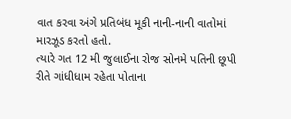વાત કરવા અંગે પ્રતિબંધ મૂકી નાની-નાની વાતોમાં મારઝૂડ કરતો હતો.
ત્યારે ગત 12 મી જુલાઈના રોજ સોનમે પતિની છૂપી રીતે ગાંધીધામ રહેતા પોતાના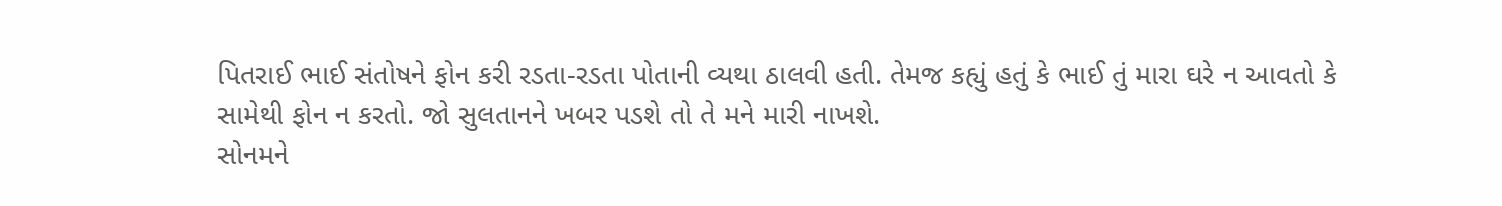પિતરાઈ ભાઈ સંતોષને ફોન કરી રડતા-રડતા પોતાની વ્યથા ઠાલવી હતી. તેમજ કહ્યું હતું કે ભાઈ તું મારા ઘરે ન આવતો કે સામેથી ફોન ન કરતો. જો સુલતાનને ખબર પડશે તો તે મને મારી નાખશે.
સોનમને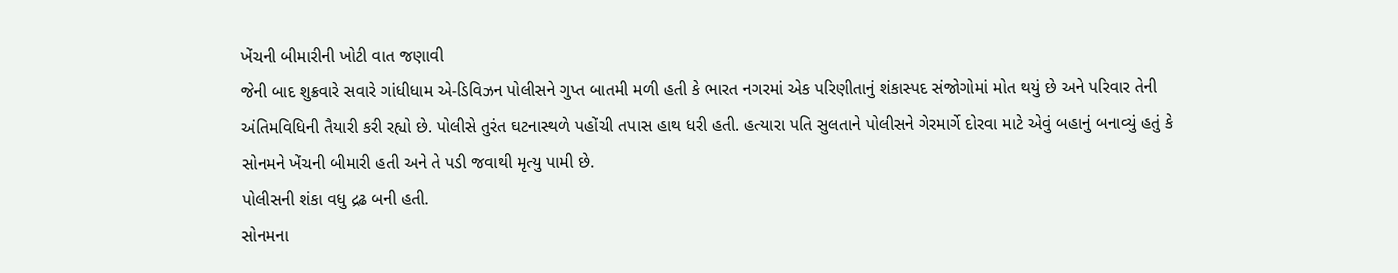ખેંચની બીમારીની ખોટી વાત જણાવી
જેની બાદ શુક્રવારે સવારે ગાંધીધામ એ-ડિવિઝન પોલીસને ગુપ્ત બાતમી મળી હતી કે ભારત નગરમાં એક પરિણીતાનું શંકાસ્પદ સંજોગોમાં મોત થયું છે અને પરિવાર તેની અંતિમવિધિની તૈયારી કરી રહ્યો છે. પોલીસે તુરંત ઘટનાસ્થળે પહોંચી તપાસ હાથ ધરી હતી. હત્યારા પતિ સુલતાને પોલીસને ગેરમાર્ગે દોરવા માટે એવું બહાનું બનાવ્યું હતું કે સોનમને ખેંચની બીમારી હતી અને તે પડી જવાથી મૃત્યુ પામી છે.
પોલીસની શંકા વધુ દ્રઢ બની હતી.
સોનમના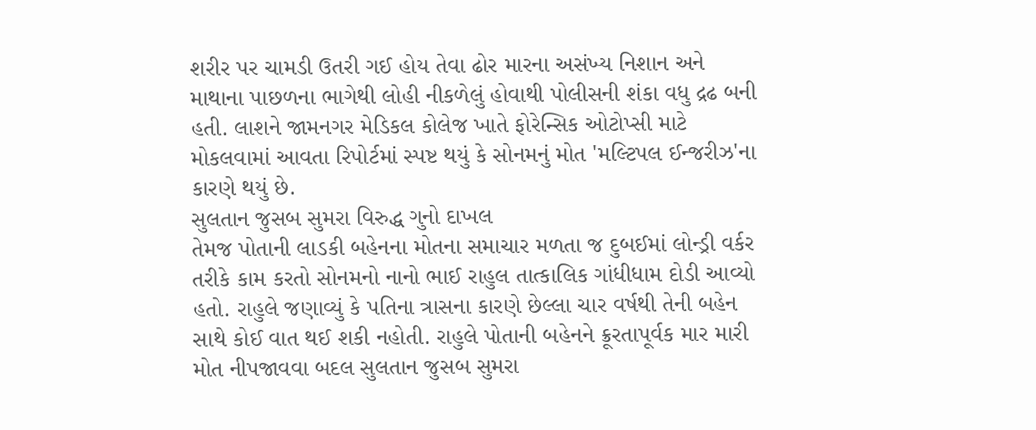શરીર પર ચામડી ઉતરી ગઈ હોય તેવા ઢોર મારના અસંખ્ય નિશાન અને માથાના પાછળના ભાગેથી લોહી નીકળેલું હોવાથી પોલીસની શંકા વધુ દ્રઢ બની હતી. લાશને જામનગર મેડિકલ કોલેજ ખાતે ફોરેન્સિક ઓટોપ્સી માટે મોકલવામાં આવતા રિપોર્ટમાં સ્પષ્ટ થયું કે સોનમનું મોત 'મલ્ટિપલ ઈન્જરીઝ'ના કારણે થયું છે.
સુલતાન જુસબ સુમરા વિરુદ્ધ ગુનો દાખલ
તેમજ પોતાની લાડકી બહેનના મોતના સમાચાર મળતા જ દુબઈમાં લોન્ડ્રી વર્કર તરીકે કામ કરતો સોનમનો નાનો ભાઈ રાહુલ તાત્કાલિક ગાંધીધામ દોડી આવ્યો હતો. રાહુલે જણાવ્યું કે પતિના ત્રાસના કારણે છેલ્લા ચાર વર્ષથી તેની બહેન સાથે કોઈ વાત થઈ શકી નહોતી. રાહુલે પોતાની બહેનને ક્રૂરતાપૂર્વક માર મારી મોત નીપજાવવા બદલ સુલતાન જુસબ સુમરા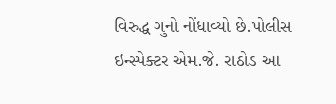વિરુદ્ધ ગુનો નોંધાવ્યો છે.પોલીસ ઇન્સ્પેક્ટર એમ.જે. રાઠોડ આ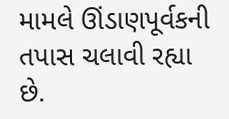મામલે ઊંડાણપૂર્વકની તપાસ ચલાવી રહ્યા છે.